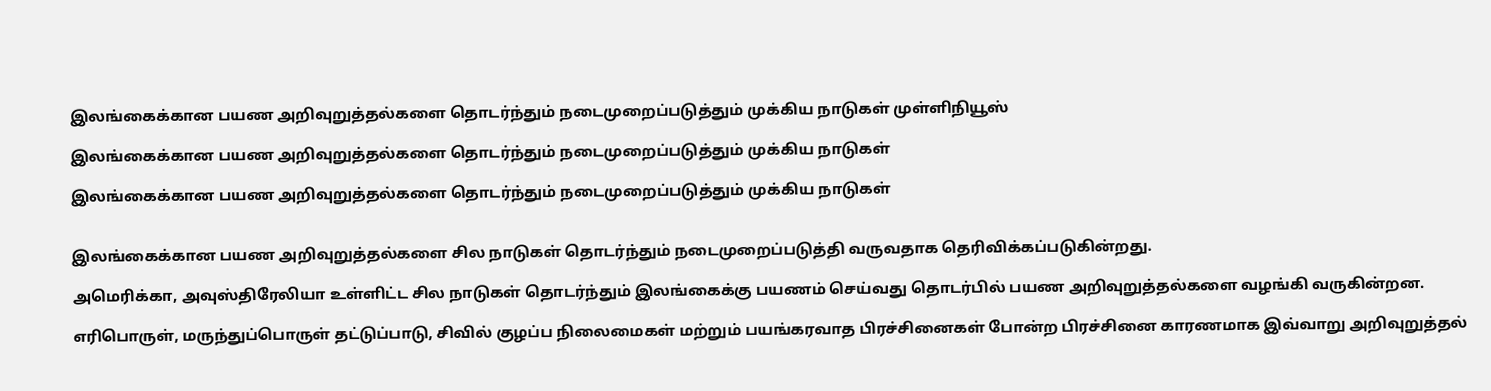இலங்கைக்கான பயண அறிவுறுத்தல்களை தொடர்ந்தும் நடைமுறைப்படுத்தும் முக்கிய நாடுகள் முள்ளிநியூஸ்

இலங்கைக்கான பயண அறிவுறுத்தல்களை தொடர்ந்தும் நடைமுறைப்படுத்தும் முக்கிய நாடுகள்

இலங்கைக்கான பயண அறிவுறுத்தல்களை தொடர்ந்தும் நடைமுறைப்படுத்தும் முக்கிய நாடுகள்


இலங்கைக்கான பயண அறிவுறுத்தல்களை சில நாடுகள் தொடர்ந்தும் நடைமுறைப்படுத்தி வருவதாக தெரிவிக்கப்படுகின்றது.

அமெரிக்கா, அவுஸ்திரேலியா உள்ளிட்ட சில நாடுகள் தொடர்ந்தும் இலங்கைக்கு பயணம் செய்வது தொடர்பில் பயண அறிவுறுத்தல்களை வழங்கி வருகின்றன.

எரிபொருள், மருந்துப்பொருள் தட்டுப்பாடு, சிவில் குழப்ப நிலைமைகள் மற்றும் பயங்கரவாத பிரச்சினைகள் போன்ற பிரச்சினை காரணமாக இவ்வாறு அறிவுறுத்தல்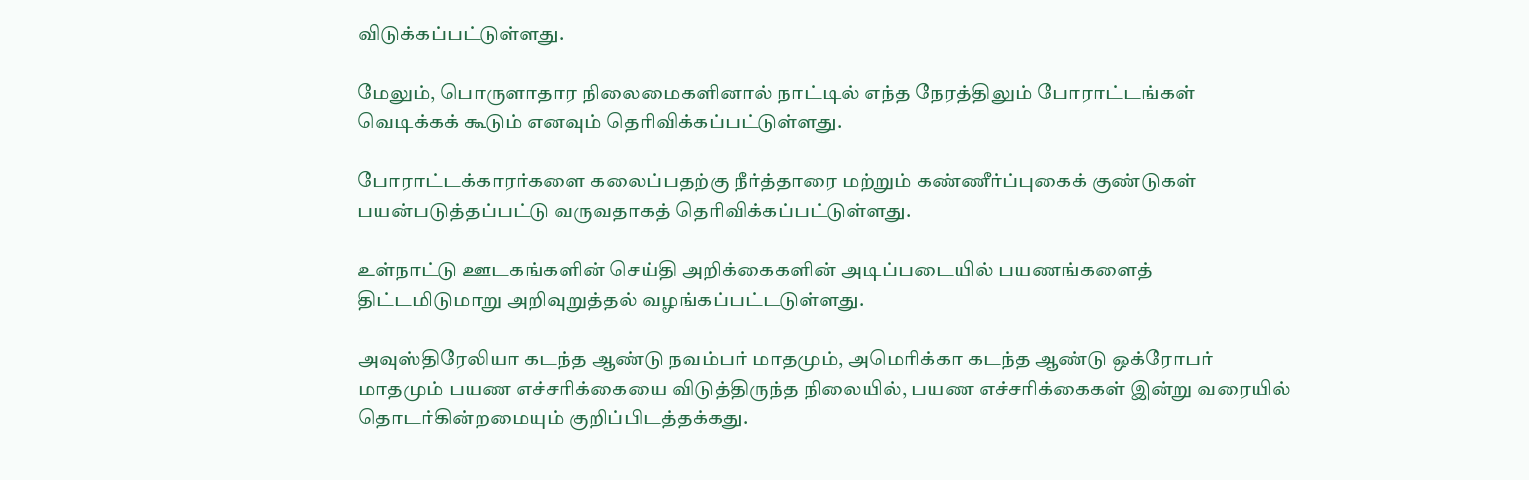விடுக்கப்பட்டுள்ளது.

மேலும், பொருளாதார நிலைமைகளினால் நாட்டில் எந்த நேரத்திலும் போராட்டங்கள் வெடிக்கக் கூடும் எனவும் தெரிவிக்கப்பட்டுள்ளது.

போராட்டக்காரர்களை கலைப்பதற்கு நீர்த்தாரை மற்றும் கண்ணீர்ப்புகைக் குண்டுகள் பயன்படுத்தப்பட்டு வருவதாகத் தெரிவிக்கப்பட்டுள்ளது.

உள்நாட்டு ஊடகங்களின் செய்தி அறிக்கைகளின் அடிப்படையில் பயணங்களைத் திட்டமிடுமாறு அறிவுறுத்தல் வழங்கப்பட்டடுள்ளது.

அவுஸ்திரேலியா கடந்த ஆண்டு நவம்பர் மாதமும், அமெரிக்கா கடந்த ஆண்டு ஒக்ரோபர் மாதமும் பயண எச்சரிக்கையை விடுத்திருந்த நிலையில், பயண எச்சரிக்கைகள் இன்று வரையில் தொடர்கின்றமையும் குறிப்பிடத்தக்கது.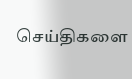செய்திகளை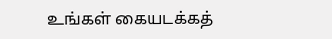உங்கள் கையடக்கத்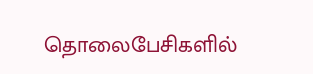தொலைபேசிகளில்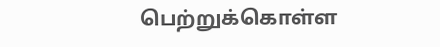பெற்றுக்கொள்ள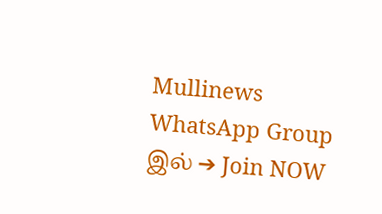Mullinews WhatsApp Group இல் ➔ Join NOW